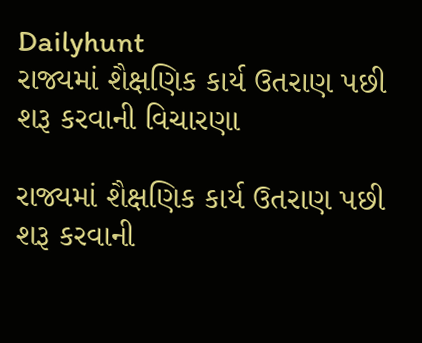Dailyhunt
રાજ્યમાં શૈક્ષણિક કાર્ય ઉતરાણ પછી શરૂ કરવાની વિચારણા

રાજ્યમાં શૈક્ષણિક કાર્ય ઉતરાણ પછી શરૂ કરવાની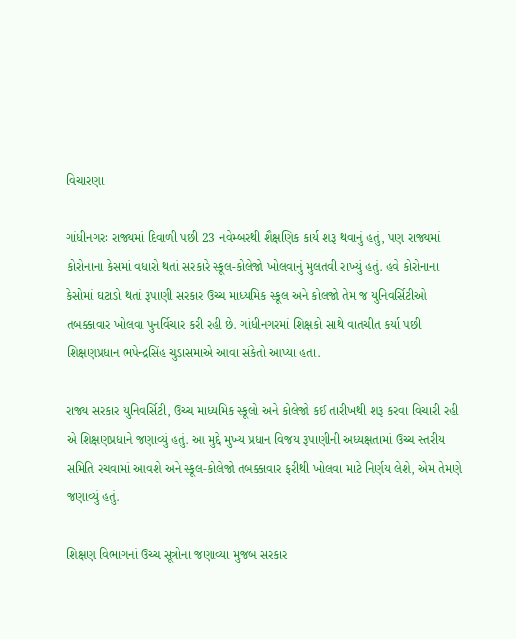વિચારણા

ગાંધીનગરઃ રાજ્યમાં દિવાળી પછી 23 નવેમ્બરથી શૈક્ષણિક કાર્ય શરૂ થવાનું હતું, પણ રાજ્યમાં કોરોનાના કેસમાં વધારો થતાં સરકારે સ્કૂલ-કોલેજો ખોલવાનું મુલતવી રાખ્યું હતું. હવે કોરોનાના કેસોમાં ઘટાડો થતાં રૂપાણી સરકાર ઉચ્ચ માધ્યમિક સ્કૂલ અને કોલજો તેમ જ યુનિવર્સિટીઓ તબક્કાવાર ખોલવા પુનર્વિચાર કરી રહી છે. ગાંધીનગરમાં શિક્ષકો સાથે વાતચીત કર્યા પછી શિક્ષણપ્રધાન ભપેન્દ્રસિંહ ચુડાસમાએ આવા સંકેતો આપ્યા હતા.

રાજ્ય સરકાર યુનિવર્સિટી, ઉચ્ચ માધ્યમિક સ્કૂલો અને કોલેજો કઈ તારીખથી શરૂ કરવા વિચારી રહી એ શિક્ષણપ્રધાને જણાવ્યું હતું. આ મુદ્દે મુખ્ય પ્રધાન વિજય રૂપાણીની અધ્યક્ષતામાં ઉચ્ચ સ્તરીય સમિતિ રચવામાં આવશે અને સ્કૂલ-કોલેજો તબક્કાવાર ફરીથી ખોલવા માટે નિર્ણય લેશે, એમ તેમણે જણાવ્યું હતું.

શિક્ષણ વિભાગનાં ઉચ્ચ સૂત્રોના જણાવ્યા મુજબ સરકાર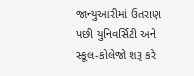જાન્યુઆરીમાં ઉતરાણ પછી યુનિવર્સિટી અને સ્કૂલ-કોલેજો શરૂ કરે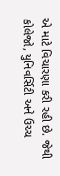એ માટે વિચારણા કરી રહી છે. જેથી કોલેજો, યુનિવર્સિટી અને ઉચ્ચ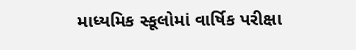માધ્યમિક સ્કૂલોમાં વાર્ષિક પરીક્ષા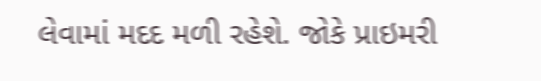લેવામાં મદદ મળી રહેશે. જોકે પ્રાઇમરી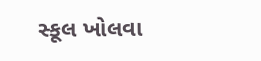સ્કૂલ ખોલવા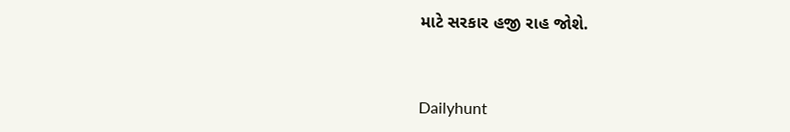માટે સરકાર હજી રાહ જોશે.



Dailyhunt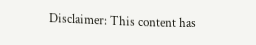Disclaimer: This content has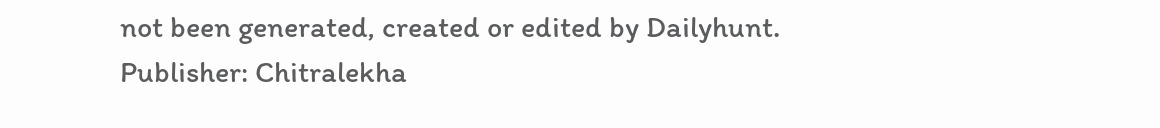not been generated, created or edited by Dailyhunt. Publisher: Chitralekha